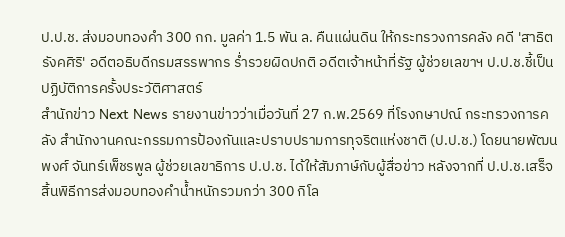ป.ป.ช. ส่งมอบทองคำ 300 กก. มูลค่า 1.5 พัน ล. คืนแผ่นดิน ให้กระทรวงการคลัง คดี 'สาธิต รังคศิริ' อดีตอธิบดีกรมสรรพากร ร่ำรวยผิดปกติ อดีตเจ้าหน้าที่รัฐ ผู้ช่วยเลขาฯ ป.ป.ช.ชี้เป็นปฏิบัติการครั้งประวัติศาสตร์
สำนักข่าว Next News รายงานข่าวว่าเมื่อวันที่ 27 ก.พ.2569 ที่โรงกษาปณ์ กระทรวงการคลัง สำนักงานคณะกรรมการป้องกันและปราบปรามการทุจริตแห่งชาติ (ป.ป.ช.) โดยนายพัฒนพงศ์ จันทร์เพ็ชรพูล ผู้ช่วยเลขาธิการ ป.ป.ช. ได้ให้สัมภาษ์กับผู้สื่อข่าว หลังจากที่ ป.ป.ช.เสร็จสิ้นพิธีการส่งมอบทองคำน้ำหนักรวมกว่า 300 กิโล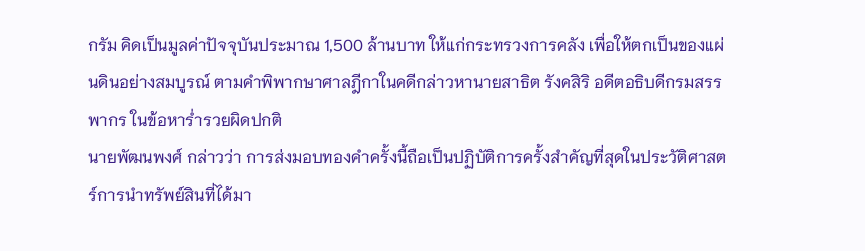กรัม คิดเป็นมูลค่าปัจจุบันประมาณ 1,500 ล้านบาท ให้แก่กระทรวงการคลัง เพื่อให้ตกเป็นของแผ่นดินอย่างสมบูรณ์ ตามคำพิพากษาศาลฎีกาในคดีกล่าวหานายสาธิต รังคสิริ อดีตอธิบดีกรมสรรพากร ในข้อหาร่ำรวยผิดปกติ
นายพัฒนพงศ์ กล่าวว่า การส่งมอบทองคำครั้งนี้ถือเป็นปฏิบัติการครั้งสำคัญที่สุดในประวัติศาสตร์การนำทรัพย์สินที่ได้มา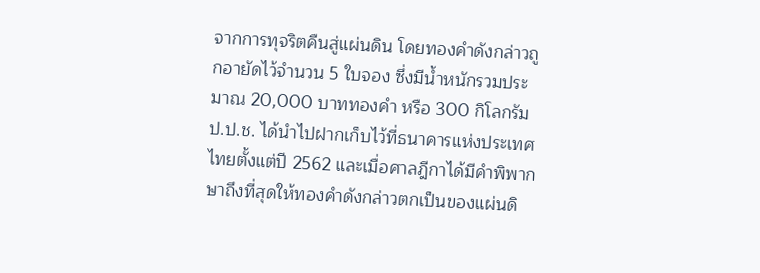จากการทุจริตคืนสู่แผ่นดิน โดยทองคำดังกล่าวถูกอายัดไว้จำนวน 5 ใบจอง ซึ่งมีน้ำหนักรวมประมาณ 20,000 บาททองคำ หรือ 300 กิโลกรัม ป.ป.ช. ได้นำไปฝากเก็บไว้ที่ธนาคารแห่งประเทศไทยตั้งแต่ปี 2562 และเมื่อศาลฎีกาได้มีคำพิพากษาถึงที่สุดให้ทองคำดังกล่าวตกเป็นของแผ่นดิ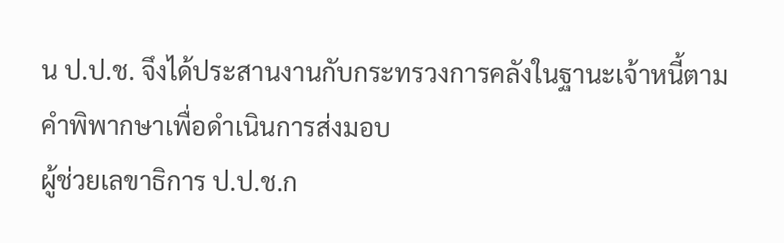น ป.ป.ช. จึงได้ประสานงานกับกระทรวงการคลังในฐานะเจ้าหนี้ตามคำพิพากษาเพื่อดำเนินการส่งมอบ
ผู้ช่วยเลขาธิการ ป.ป.ช.ก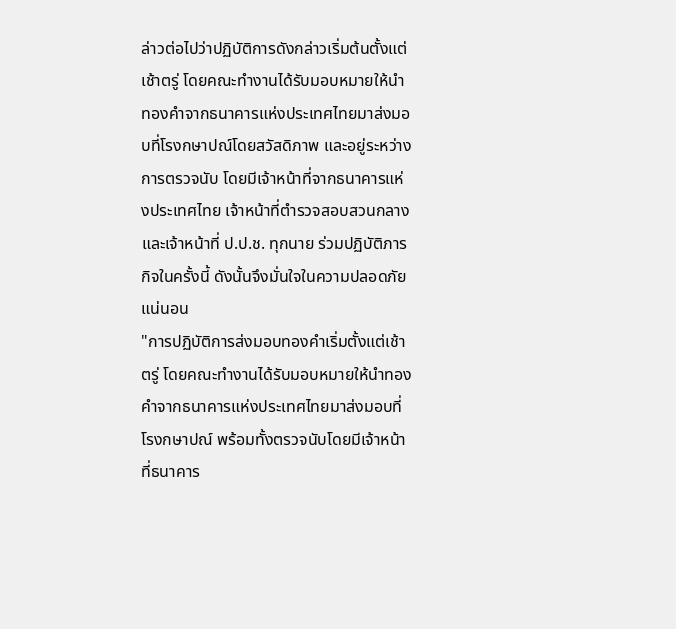ล่าวต่อไปว่าปฏิบัติการดังกล่าวเริ่มต้นตั้งแต่เช้าตรู่ โดยคณะทำงานได้รับมอบหมายให้นำทองคำจากธนาคารแห่งประเทศไทยมาส่งมอบที่โรงกษาปณ์โดยสวัสดิภาพ และอยู่ระหว่างการตรวจนับ โดยมีเจ้าหน้าที่จากธนาคารแห่งประเทศไทย เจ้าหน้าที่ตำรวจสอบสวนกลาง และเจ้าหน้าที่ ป.ป.ช. ทุกนาย ร่วมปฏิบัติภารกิจในครั้งนี้ ดังนั้นจึงมั่นใจในความปลอดภัยแน่นอน
"การปฏิบัติการส่งมอบทองคำเริ่มตั้งแต่เช้าตรู่ โดยคณะทำงานได้รับมอบหมายให้นำทองคำจากธนาคารแห่งประเทศไทยมาส่งมอบที่โรงกษาปณ์ พร้อมทั้งตรวจนับโดยมีเจ้าหน้าที่ธนาคาร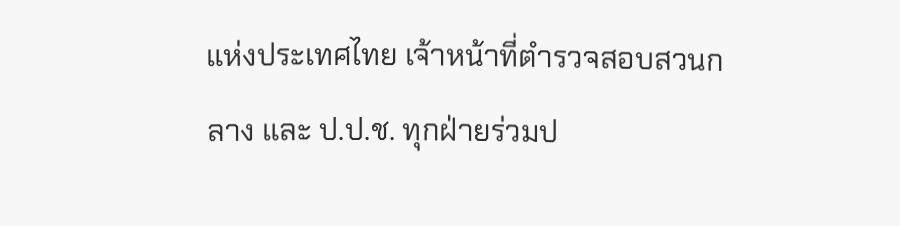แห่งประเทศไทย เจ้าหน้าที่ตำรวจสอบสวนกลาง และ ป.ป.ช. ทุกฝ่ายร่วมป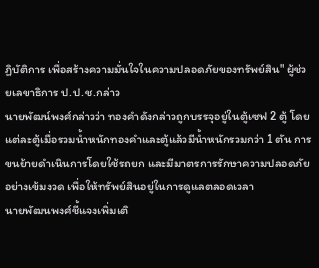ฏิบัติการ เพื่อสร้างความมั่นใจในความปลอดภัยของทรัพย์สิน" ผู้ช่วยเลขาธิการ ป.ป.ช.กล่าว
นายพัฒน์พงศ์กล่าวว่า ทองคำดังกล่าวถูกบรรจุอยู่ในตู้เซฟ 2 ตู้ โดยแต่ละตู้เมื่อรวมน้ำหนักทองคำและตู้แล้วมีน้ำหนักรวมกว่า 1 ตัน การขนย้ายดำเนินการโดยใช้รถยก และมีมาตรการรักษาความปลอดภัยอย่างเข้มงวด เพื่อให้ทรัพย์สินอยู่ในการดูแลตลอดเวลา
นายพัฒนพงศ์ชี้แจงเพิ่มเติ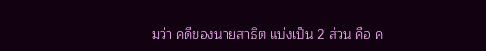มว่า คดีของนายสาธิต แบ่งเป็น 2 ส่วน คือ ค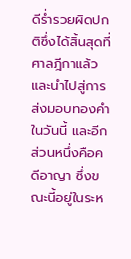ดีร่ำรวยผิดปกติซึ่งได้สิ้นสุดที่ศาลฎีกาแล้ว และนำไปสู่การส่งมอบทองคำในวันนี้ และอีกส่วนหนึ่งคือคดีอาญา ซึ่งขณะนี้อยู่ในระห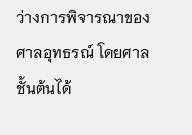ว่างการพิจารณาของศาลอุทธรณ์ โดยศาลชั้นต้นได้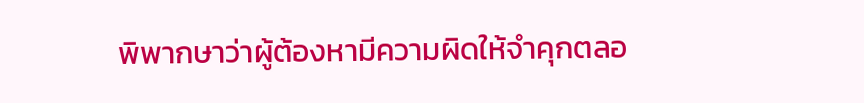พิพากษาว่าผู้ต้องหามีความผิดให้จำคุกตลอ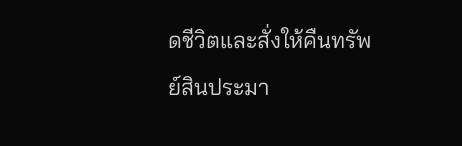ดชีวิตและสั่งให้คืนทรัพย์สินประมา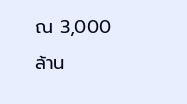ณ 3,000 ล้าน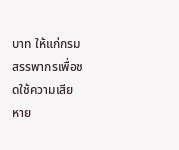บาท ให้แก่กรมสรรพากรเพื่อชดใช้ความเสียหาย